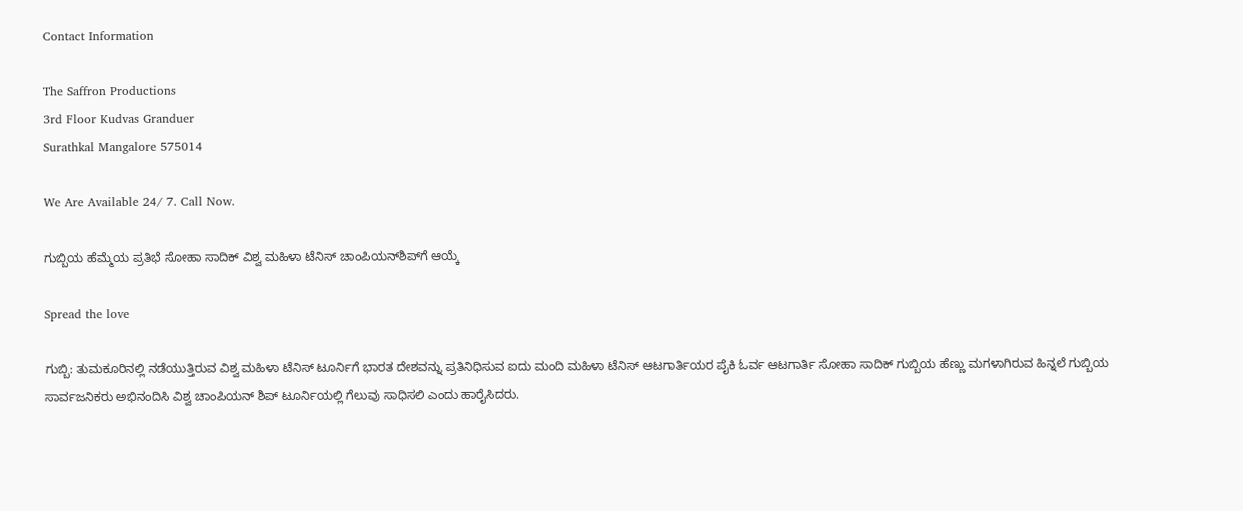Contact Information

The Saffron Productions
3rd Floor Kudvas Granduer
Surathkal Mangalore 575014

We Are Available 24/ 7. Call Now.

ಗುಬ್ಬಿಯ ಹೆಮ್ಮೆಯ ಪ್ರತಿಭೆ ಸೋಹಾ ಸಾದಿಕ್ ವಿಶ್ವ ಮಹಿಳಾ ಟೆನಿಸ್ ಚಾಂಪಿಯನ್‌ಶಿಪ್‌ಗೆ ಆಯ್ಕೆ

Spread the love

ಗುಬ್ಬಿ: ತುಮಕೂರಿನಲ್ಲಿ ನಡೆಯುತ್ತಿರುವ ವಿಶ್ವ ಮಹಿಳಾ ಟೆನಿಸ್ ಟೂರ್ನಿಗೆ ಭಾರತ ದೇಶವನ್ನು ಪ್ರತಿನಿಧಿಸುವ ಐದು ಮಂದಿ ಮಹಿಳಾ ಟೆನಿಸ್ ಆಟಗಾರ್ತಿಯರ ಪೈಕಿ ಓರ್ವ ಆಟಗಾರ್ತಿ ಸೋಹಾ ಸಾದಿಕ್ ಗುಬ್ಬಿಯ ಹೆಣ್ಣು ಮಗಳಾಗಿರುವ ಹಿನ್ನಲೆ ಗುಬ್ಬಿಯ ಸಾರ್ವಜನಿಕರು ಅಭಿನಂದಿಸಿ ವಿಶ್ವ ಚಾಂಪಿಯನ್ ಶಿಪ್ ಟೂರ್ನಿಯಲ್ಲಿ ಗೆಲುವು ಸಾಧಿಸಲಿ ಎಂದು ಹಾರೈಸಿದರು.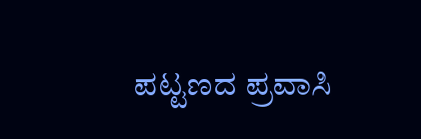ಪಟ್ಟಣದ ಪ್ರವಾಸಿ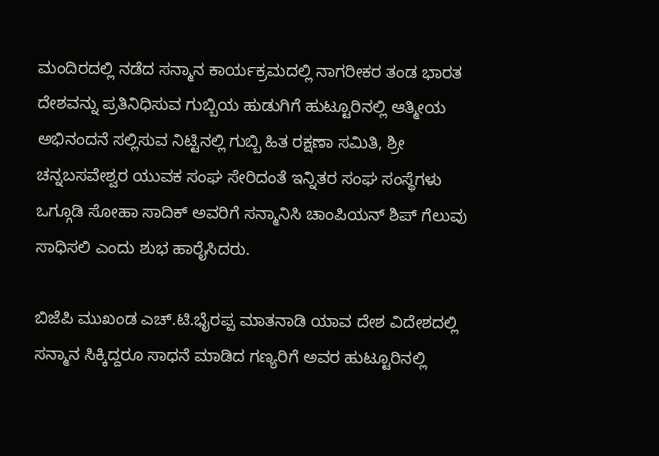ಮಂದಿರದಲ್ಲಿ ನಡೆದ ಸನ್ಮಾನ ಕಾರ್ಯಕ್ರಮದಲ್ಲಿ ನಾಗರೀಕರ ತಂಡ ಭಾರತ ದೇಶವನ್ನು ಪ್ರತಿನಿಧಿಸುವ ಗುಬ್ಬಿಯ ಹುಡುಗಿಗೆ ಹುಟ್ಟೂರಿನಲ್ಲಿ ಆತ್ಮೀಯ ಅಭಿನಂದನೆ ಸಲ್ಲಿಸುವ ನಿಟ್ಟಿನಲ್ಲಿ ಗುಬ್ಬಿ ಹಿತ ರಕ್ಷಣಾ ಸಮಿತಿ, ಶ್ರೀ ಚನ್ನಬಸವೇಶ್ವರ ಯುವಕ ಸಂಘ ಸೇರಿದಂತೆ ಇನ್ನಿತರ ಸಂಘ ಸಂಸ್ಥೆಗಳು ಒಗ್ಗೂಡಿ ಸೋಹಾ ಸಾದಿಕ್ ಅವರಿಗೆ ಸನ್ಮಾನಿಸಿ ಚಾಂಪಿಯನ್ ಶಿಪ್ ಗೆಲುವು ಸಾಧಿಸಲಿ ಎಂದು ಶುಭ ಹಾರೈಸಿದರು.

ಬಿಜೆಪಿ ಮುಖಂಡ ಎಚ್.ಟಿ.ಭೈರಪ್ಪ ಮಾತನಾಡಿ ಯಾವ ದೇಶ ವಿದೇಶದಲ್ಲಿ ಸನ್ಮಾನ ಸಿಕ್ಕಿದ್ದರೂ ಸಾಧನೆ ಮಾಡಿದ ಗಣ್ಯರಿಗೆ ಅವರ ಹುಟ್ಟೂರಿನಲ್ಲಿ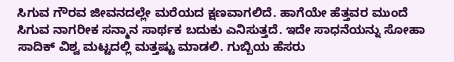ಸಿಗುವ ಗೌರವ ಜೀವನದಲ್ಲೇ ಮರೆಯದ ಕ್ಷಣವಾಗಲಿದೆ. ಹಾಗೆಯೇ ಹೆತ್ತವರ ಮುಂದೆ ಸಿಗುವ ನಾಗರೀಕ ಸನ್ಮಾನ ಸಾರ್ಥಕ ಬದುಕು ಎನಿಸುತ್ತದೆ. ಇದೇ ಸಾಧನೆಯನ್ನು ಸೋಹಾ ಸಾದಿಕ್ ವಿಶ್ವ ಮಟ್ಟದಲ್ಲಿ ಮತ್ತಷ್ಟು ಮಾಡಲಿ. ಗುಬ್ಬಿಯ ಹೆಸರು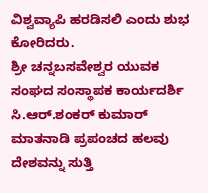ವಿಶ್ವವ್ಯಾಪಿ ಹರಡಿಸಲಿ ಎಂದು ಶುಭ ಕೋರಿದರು.
ಶ್ರೀ ಚನ್ನಬಸವೇಶ್ವರ ಯುವಕ ಸಂಘದ ಸಂಸ್ಥಾಪಕ ಕಾರ್ಯದರ್ಶಿ ಸಿ.ಆರ್.ಶಂಕರ್ ಕುಮಾರ್ ಮಾತನಾಡಿ ಪ್ರಪಂಚದ ಹಲವು ದೇಶವನ್ನು ಸುತ್ತಿ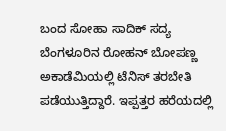ಬಂದ ಸೋಹಾ ಸಾದಿಕ್ ಸದ್ಯ ಬೆಂಗಳೂರಿನ ರೋಹನ್ ಬೋಪಣ್ಣ ಅಕಾಡೆಮಿಯಲ್ಲಿ ಟೆನಿಸ್ ತರಬೇತಿ ಪಡೆಯುತ್ತಿದ್ದಾರೆ. ಇಪ್ಪತ್ತರ ಹರೆಯದಲ್ಲಿ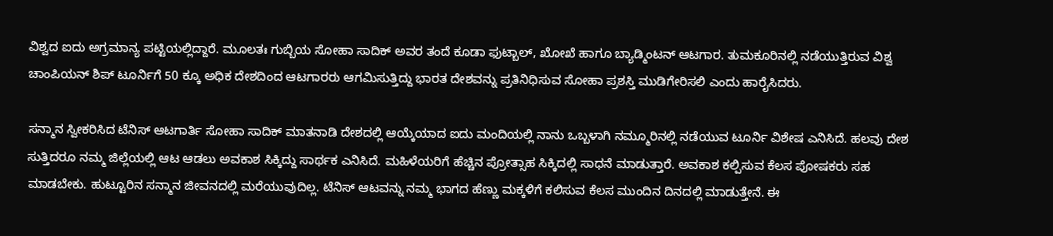ವಿಶ್ವದ ಐದು ಅಗ್ರಮಾನ್ಯ ಪಟ್ಟಿಯಲ್ಲಿದ್ದಾರೆ. ಮೂಲತಃ ಗುಬ್ಬಿಯ ಸೋಹಾ ಸಾದಿಕ್ ಅವರ ತಂದೆ ಕೂಡಾ ಫುಟ್ಬಾಲ್, ಖೋಖೆ ಹಾಗೂ ಬ್ಯಾಡ್ಮಿಂಟನ್ ಆಟಗಾರ. ತುಮಕೂರಿನಲ್ಲಿ ನಡೆಯುತ್ತಿರುವ ವಿಶ್ವ ಚಾಂಪಿಯನ್ ಶಿಪ್ ಟೂರ್ನಿಗೆ 50 ಕ್ಕೂ ಅಧಿಕ ದೇಶದಿಂದ ಆಟಗಾರರು ಆಗಮಿಸುತ್ತಿದ್ದು ಭಾರತ ದೇಶವನ್ನು ಪ್ರತಿನಿಧಿಸುವ ಸೋಹಾ ಪ್ರಶಸ್ತಿ ಮುಡಿಗೇರಿಸಲಿ ಎಂದು ಹಾರೈಸಿದರು.

ಸನ್ಮಾನ ಸ್ವೀಕರಿಸಿದ ಟೆನಿಸ್ ಆಟಗಾರ್ತಿ ಸೋಹಾ ಸಾದಿಕ್ ಮಾತನಾಡಿ ದೇಶದಲ್ಲಿ ಆಯ್ಕೆಯಾದ ಐದು ಮಂದಿಯಲ್ಲಿ ನಾನು ಒಬ್ಬಳಾಗಿ ನಮ್ಮೂರಿನಲ್ಲಿ ನಡೆಯುವ ಟೂರ್ನಿ ವಿಶೇಷ ಎನಿಸಿದೆ. ಹಲವು ದೇಶ ಸುತ್ತಿದರೂ ನಮ್ಮ ಜಿಲ್ಲೆಯಲ್ಲಿ ಆಟ ಆಡಲು ಅವಕಾಶ ಸಿಕ್ಕಿದ್ದು ಸಾರ್ಥಕ ಎನಿಸಿದೆ. ಮಹಿಳೆಯರಿಗೆ ಹೆಚ್ಚಿನ ಪ್ರೋತ್ಸಾಹ ಸಿಕ್ಕಿದಲ್ಲಿ ಸಾಧನೆ ಮಾಡುತ್ತಾರೆ. ಅವಕಾಶ ಕಲ್ಪಿಸುವ ಕೆಲಸ ಪೋಷಕರು ಸಹ ಮಾಡಬೇಕು. ಹುಟ್ಟೂರಿನ ಸನ್ಮಾನ ಜೀವನದಲ್ಲಿ ಮರೆಯುವುದಿಲ್ಲ. ಟೆನಿಸ್ ಆಟವನ್ನು ನಮ್ಮ ಭಾಗದ ಹೆಣ್ಣು ಮಕ್ಕಳಿಗೆ ಕಲಿಸುವ ಕೆಲಸ ಮುಂದಿನ ದಿನದಲ್ಲಿ ಮಾಡುತ್ತೇನೆ. ಈ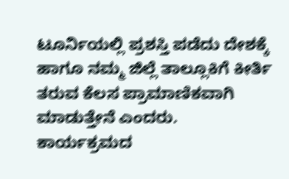ಟೂರ್ನಿಯಲ್ಲಿ ಪ್ರಶಸ್ತಿ ಪಡೆದು ದೇಶಕ್ಕೆ ಹಾಗೂ ನಮ್ಮ ಜಿಲ್ಲೆ ತಾಲ್ಲೂಕಿಗೆ ಕೀರ್ತಿ ತರುವ ಕೆಲಸ ಪ್ರಾಮಾಣಿಕವಾಗಿ ಮಾಡುತ್ತೇನೆ ಎಂದರು.
ಕಾರ್ಯಕ್ರಮದ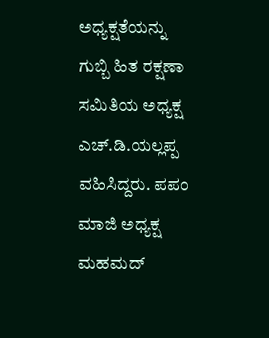ಅಧ್ಯಕ್ಷತೆಯನ್ನು ಗುಬ್ಬಿ ಹಿತ ರಕ್ಷಣಾ ಸಮಿತಿಯ ಅಧ್ಯಕ್ಷ ಎಚ್.ಡಿ.ಯಲ್ಲಪ್ಪ ವಹಿಸಿದ್ದರು. ಪಪಂ ಮಾಜಿ ಅಧ್ಯಕ್ಷ ಮಹಮದ್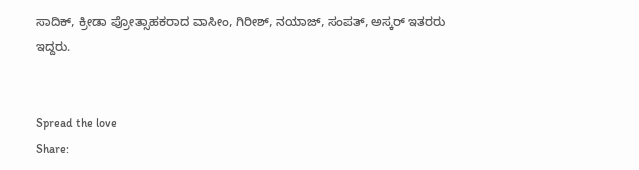ಸಾದಿಕ್, ಕ್ರೀಡಾ ಪ್ರೋತ್ಸಾಹಕರಾದ ವಾಸೀಂ, ಗಿರೀಶ್, ನಯಾಜ್, ಸಂಪತ್, ಅಸ್ಕರ್ ಇತರರು ಇದ್ದರು.


Spread the love
Share: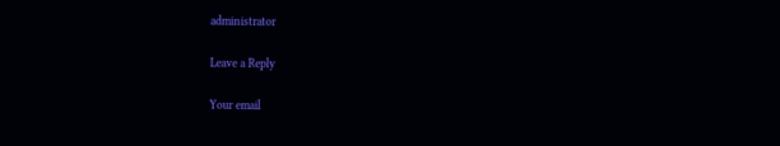administrator

Leave a Reply

Your email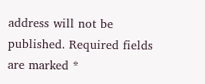address will not be published. Required fields are marked *